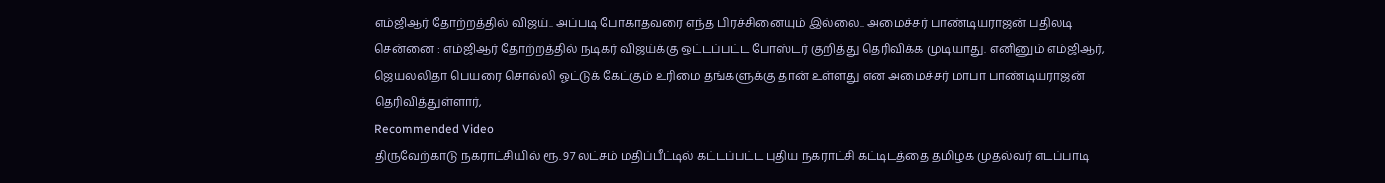எம்ஜிஆர் தோற்றத்தில் விஜய்.. அப்படி போகாதவரை எந்த பிரச்சினையும் இல்லை.. அமைச்சர் பாண்டியராஜன் பதிலடி
சென்னை : எம்ஜிஆர் தோற்றத்தில் நடிகர் விஜய்க்கு ஒட்டப்பட்ட போஸ்டர் குறித்து தெரிவிக்க முடியாது. எனினும் எம்ஜிஆர், ஜெயலலிதா பெயரை சொல்லி ஓட்டுக் கேட்கும் உரிமை தங்களுக்கு தான் உள்ளது என அமைச்சர் மாபா பாண்டியராஜன் தெரிவித்துள்ளார்,
Recommended Video
திருவேற்காடு நகராட்சியில் ரூ. 97 லட்சம் மதிப்பீட்டில் கட்டப்பட்ட புதிய நகராட்சி கட்டிடத்தை தமிழக முதல்வர் எடப்பாடி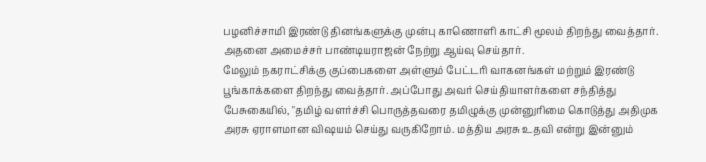பழனிச்சாமி இரண்டு தினங்களுக்கு முன்பு காணொளி காட்சி மூலம் திறந்து வைத்தார். அதனை அமைச்சர் பாண்டியராஜன் நேற்று ஆய்வு செய்தார்.
மேலும் நகராட்சிக்கு குப்பைகளை அள்ளும் பேட்டரி வாகனங்கள் மற்றும் இரண்டு பூங்காக்களை திறந்து வைத்தார். அப்போது அவர் செய்தியாளர்களை சந்தித்து பேசுகையில், "தமிழ் வளர்ச்சி பொருத்தவரை தமிழுக்கு முன்னுரிமை கொடுத்து அதிமுக அரசு ஏராளமான விஷயம் செய்து வருகிறோம். மத்திய அரசு உதவி என்று இன்னும்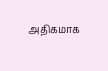அதிகமாக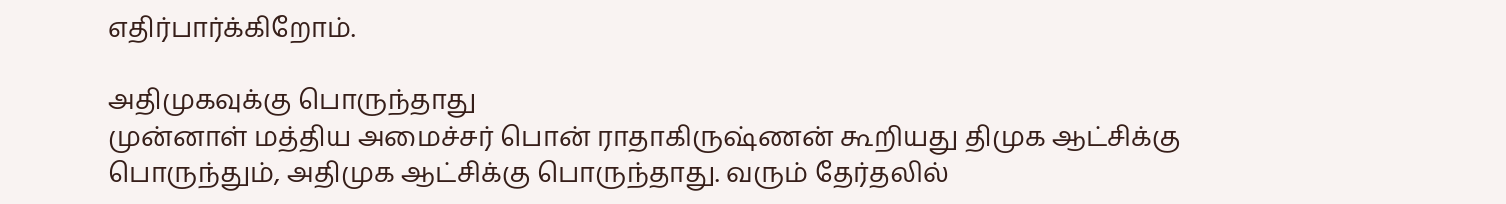எதிர்பார்க்கிறோம்.

அதிமுகவுக்கு பொருந்தாது
முன்னாள் மத்திய அமைச்சர் பொன் ராதாகிருஷ்ணன் கூறியது திமுக ஆட்சிக்கு பொருந்தும், அதிமுக ஆட்சிக்கு பொருந்தாது. வரும் தேர்தலில்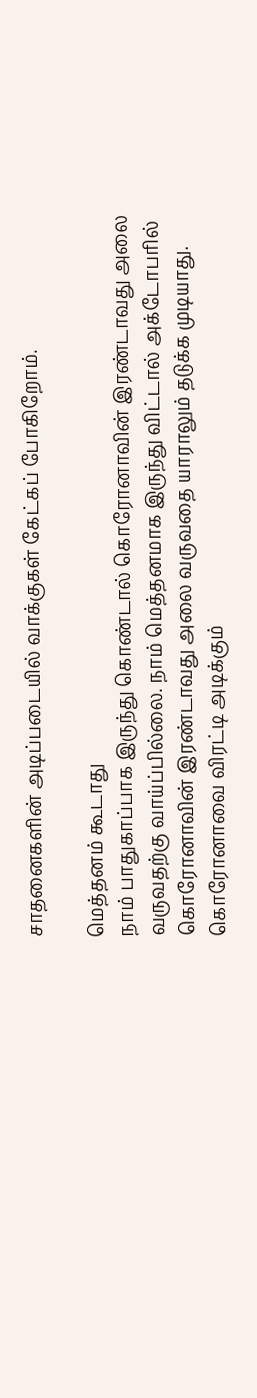சாதனைகளின் அடிப்படையில் வாக்குகள் கேட்கப் போகிறோம்.

மெத்தனம் கூடாது
நாம் பாதுகாப்பாக இருந்து கொண்டால் கொரோனாவின் இரண்டாவது அலை வருவதற்கு வாய்ப்பில்லை. நாம் மெத்தனமாக இருந்து விட்டால் அக்டோபரில் கொரோனாவின் இரண்டாவது அலை வருவதை யாராலும் தடுக்க முடியாது. கொரோனாவை விரட்டி அடிக்கும்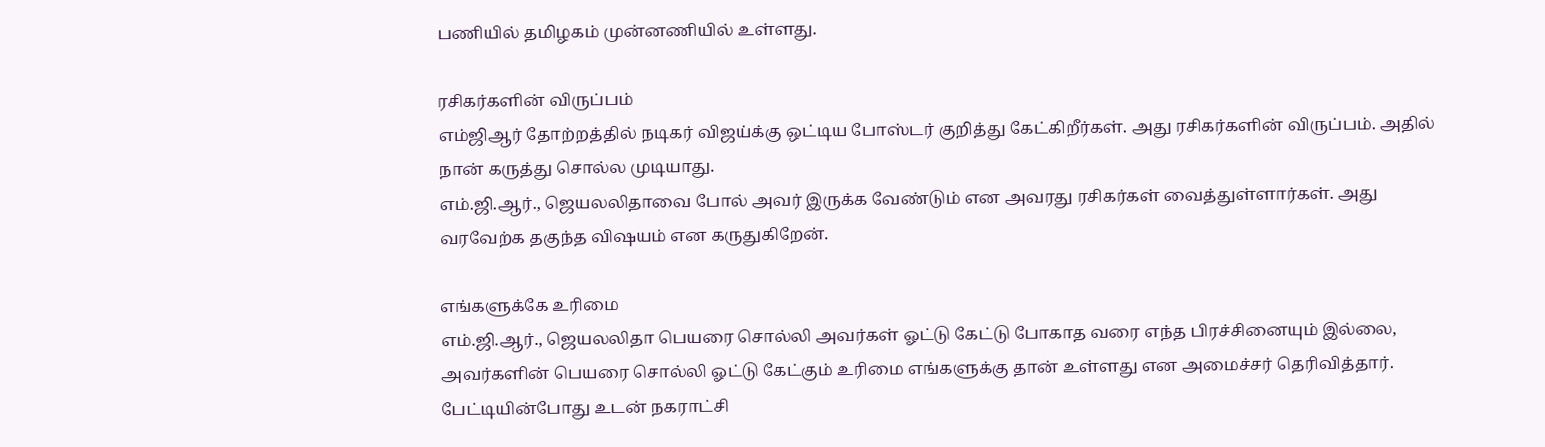பணியில் தமிழகம் முன்னணியில் உள்ளது.

ரசிகர்களின் விருப்பம்
எம்ஜிஆர் தோற்றத்தில் நடிகர் விஜய்க்கு ஒட்டிய போஸ்டர் குறித்து கேட்கிறீர்கள். அது ரசிகர்களின் விருப்பம். அதில் நான் கருத்து சொல்ல முடியாது.
எம்.ஜி.ஆர்., ஜெயலலிதாவை போல் அவர் இருக்க வேண்டும் என அவரது ரசிகர்கள் வைத்துள்ளார்கள். அது வரவேற்க தகுந்த விஷயம் என கருதுகிறேன்.

எங்களுக்கே உரிமை
எம்.ஜி.ஆர்., ஜெயலலிதா பெயரை சொல்லி அவர்கள் ஓட்டு கேட்டு போகாத வரை எந்த பிரச்சினையும் இல்லை, அவர்களின் பெயரை சொல்லி ஓட்டு கேட்கும் உரிமை எங்களுக்கு தான் உள்ளது என அமைச்சர் தெரிவித்தார். பேட்டியின்போது உடன் நகராட்சி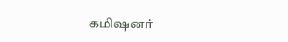கமிஷனர்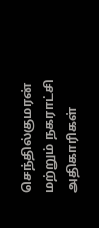செந்தில்குமரன் மற்றும் நகராட்சி அதிகாரிகள்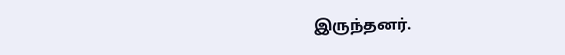இருந்தனர்.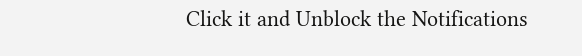Click it and Unblock the Notifications